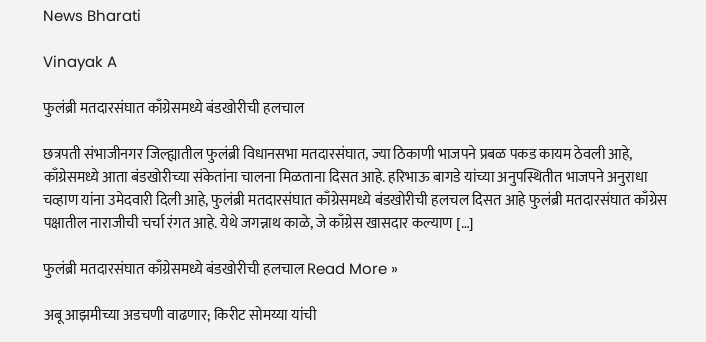News Bharati

Vinayak A

फुलंब्री मतदारसंघात काँग्रेसमध्ये बंडखोरीची हलचाल

छत्रपती संभाजीनगर जिल्ह्यातील फुलंब्री विधानसभा मतदारसंघात, ज्या ठिकाणी भाजपने प्रबळ पकड कायम ठेवली आहे, काँग्रेसमध्ये आता बंडखोरीच्या संकेतांना चालना मिळताना दिसत आहे. हरिभाऊ बागडे यांच्या अनुपस्थितीत भाजपने अनुराधा चव्हाण यांना उमेदवारी दिली आहे, फुलंब्री मतदारसंघात काँग्रेसमध्ये बंडखोरीची हलचल दिसत आहे फुलंब्री मतदारसंघात काँग्रेस पक्षातील नाराजीची चर्चा रंगत आहे. येथे जगन्नाथ काळे, जे काँग्रेस खासदार कल्याण […]

फुलंब्री मतदारसंघात काँग्रेसमध्ये बंडखोरीची हलचाल Read More »

अबू आझमीच्या अडचणी वाढणार; किरीट सोमय्या यांची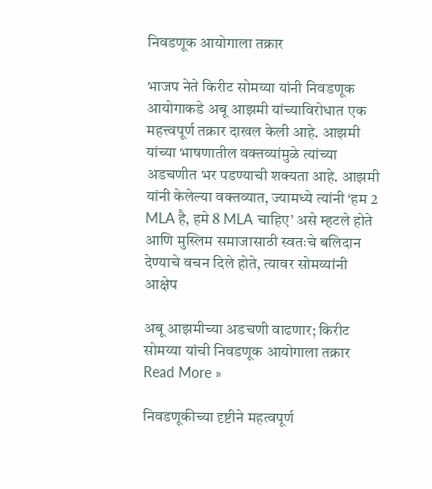निवडणूक आयोगाला तक्रार

भाजप नेते किरीट सोमय्या यांनी निवडणूक आयोगाकडे अबू आझमी यांच्याविरोधात एक महत्त्वपूर्ण तक्रार दाखल केली आहे. आझमी यांच्या भाषणातील वक्तव्यांमुळे त्यांच्या अडचणीत भर पडण्याची शक्यता आहे. आझमी यांनी केलेल्या वक्तव्यात, ज्यामध्ये त्यांनी ‘हम 2 MLA है, हमे 8 MLA चाहिए’ असे म्हटले होते आणि मुस्लिम समाजासाठी स्वतःचे बलिदान देण्याचे वचन दिले होते, त्यावर सोमय्यांनी आक्षेप

अबू आझमीच्या अडचणी वाढणार; किरीट सोमय्या यांची निवडणूक आयोगाला तक्रार Read More »

निवडणूकीच्या दृष्टीने महत्वपूर्ण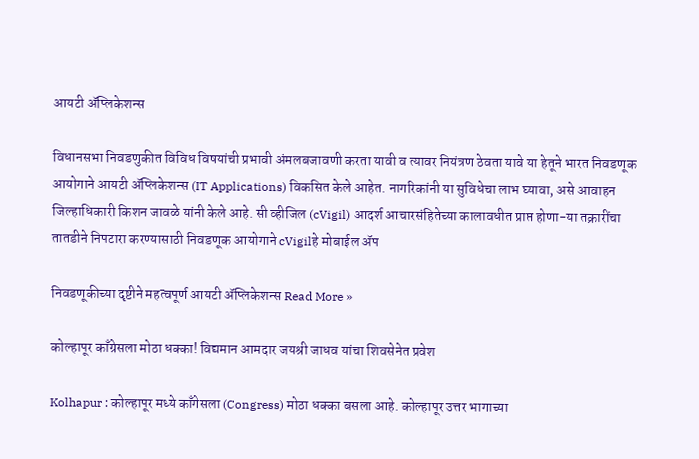आयटी ॲप्लिकेशन्स

विधानसभा निवडणुकीत विविध विषयांची प्रभावी अंमलबजावणी करता यावी व त्यावर नियंत्रण ठेवता यावे या हेतूने भारत निवडणूक आयोगाने आयटी ॲप्लिकेशन्स (IT Applications) विकसित केले आहेत. नागरिकांनी या सुविधेचा लाभ घ्यावा, असे आवाहन जिल्हाधिकारी किशन जावळे यांनी केले आहे. सी व्हीजिल (cVigil) आदर्श आचारसंहितेच्या कालावधीत प्राप्त होणा-या तक्रारींचा तातडीने निपटारा करण्यासाठी निवडणूक आयोगाने cVigilहे मोबाईल ॲप

निवडणूकीच्या दृष्टीने महत्वपूर्ण आयटी ॲप्लिकेशन्स Read More »

कोल्हापूर काँग्रेसला मोठा धक्का! विद्यमान आमदार जयश्री जाधव यांचा शिवसेनेत प्रवेश

Kolhapur : कोल्हापूर मध्ये काँगेसला (Congress) मोठा धक्का बसला आहे. कोल्हापूर उत्तर भागाच्या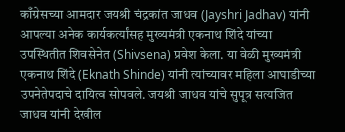काँग्रेसच्या आमदार जयश्री चंद्रकांत जाधव (Jayshri Jadhav) यांनी आपल्या अनेक कार्यकर्त्यांसह मुख्यमंत्री एकनाथ शिंदे यांच्या उपस्थितीत शिवसेनेत (Shivsena) प्रवेश केला. या वेळी मुख्यमंत्री एकनाथ शिंदे (Eknath Shinde) यांनी त्यांच्यावर महिला आघाडीच्या उपनेतेपदाचे दायित्व सोपवले. जयश्री जाधव यांचे सुपूत्र सत्यजित जाधव यांनी देखील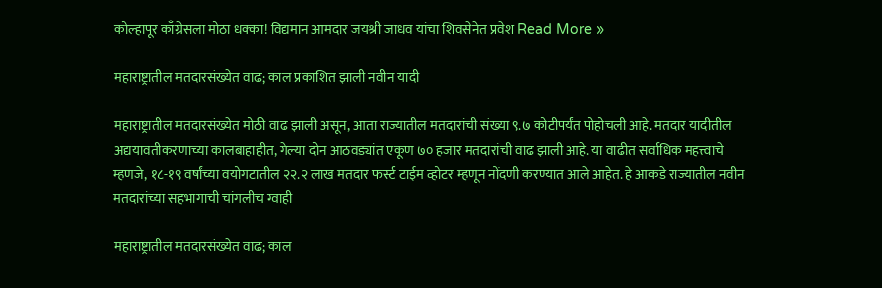कोल्हापूर काँग्रेसला मोठा धक्का! विद्यमान आमदार जयश्री जाधव यांचा शिवसेनेत प्रवेश Read More »

महाराष्ट्रातील मतदारसंख्येत वाढ; काल प्रकाशित झाली नवीन यादी

महाराष्ट्रातील मतदारसंख्येत मोठी वाढ झाली असून, आता राज्यातील मतदारांची संख्या ९.७ कोटीपर्यंत पोहोचली आहे. मतदार यादीतील अद्ययावतीकरणाच्या कालबाहाहीत, गेल्या दोन आठवड्यांत एकूण ७० हजार मतदारांची वाढ झाली आहे. या वाढीत सर्वाधिक महत्त्वाचे म्हणजे, १८-१९ वर्षांच्या वयोगटातील २२.२ लाख मतदार फर्स्ट टाईम व्होटर म्हणून नोंदणी करण्यात आले आहेत. हे आकडे राज्यातील नवीन मतदारांच्या सहभागाची चांगलीच ग्वाही

महाराष्ट्रातील मतदारसंख्येत वाढ; काल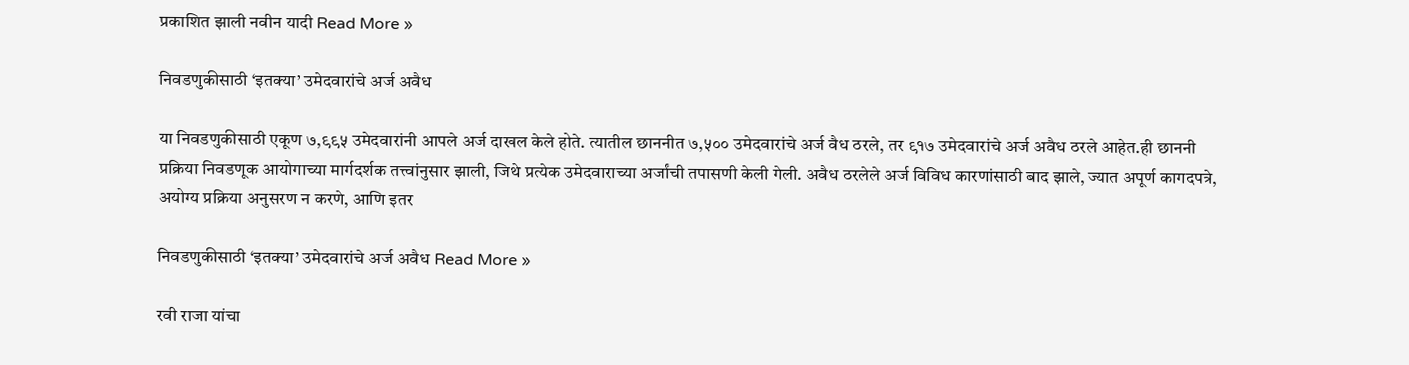प्रकाशित झाली नवीन यादी Read More »

निवडणुकीसाठी ‘इतक्या’ उमेदवारांचे अर्ज अवैध

या निवडणुकीसाठी एकूण ७,९९५ उमेदवारांनी आपले अर्ज दाखल केले होते. त्यातील छाननीत ७,५०० उमेदवारांचे अर्ज वैध ठरले, तर ९१७ उमेदवारांचे अर्ज अवैध ठरले आहेत.ही छाननी प्रक्रिया निवडणूक आयोगाच्या मार्गदर्शक तत्त्वांनुसार झाली, जिथे प्रत्येक उमेदवाराच्या अर्जांची तपासणी केली गेली. अवैध ठरलेले अर्ज विविध कारणांसाठी बाद झाले, ज्यात अपूर्ण कागदपत्रे, अयोग्य प्रक्रिया अनुसरण न करणे, आणि इतर

निवडणुकीसाठी ‘इतक्या’ उमेदवारांचे अर्ज अवैध Read More »

रवी राजा यांचा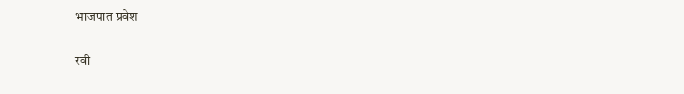भाजपात प्रवेश

रवी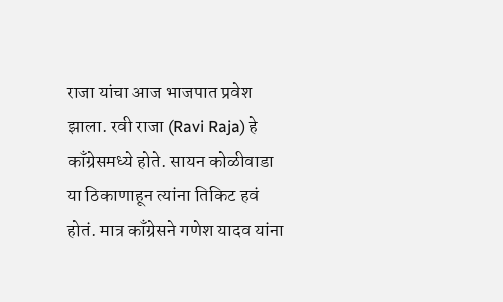राजा यांचा आज भाजपात प्रवेश झाला. रवी राजा (Ravi Raja) हे काँग्रेसमध्ये होते. सायन कोळीवाडा या ठिकाणाहून त्यांना तिकिट हवं होतं. मात्र काँग्रेसने गणेश यादव यांना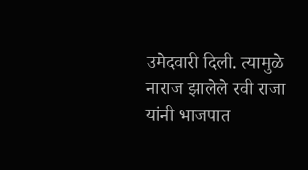उमेदवारी दिली. त्यामुळे नाराज झालेले रवी राजा यांनी भाजपात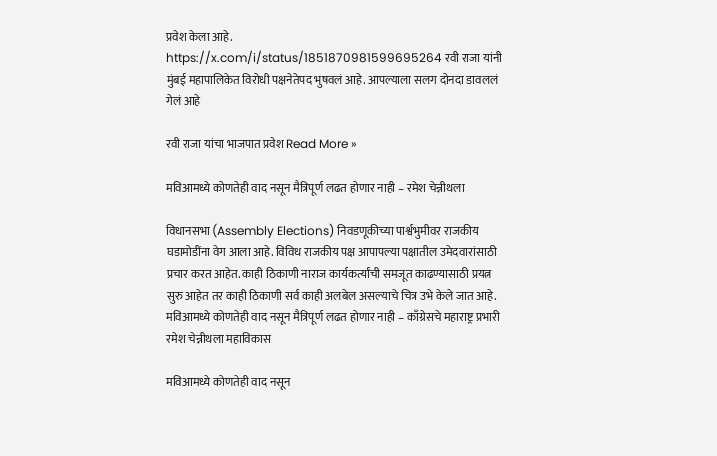प्रवेश केला आहे. https://x.com/i/status/1851870981599695264 रवी राजा यांनी मुंबई महापालिकेत विरोधी पक्षनेतेपद भुषवलं आहे. आपल्याला सलग दोनदा डावललं गेलं आहे

रवी राजा यांचा भाजपात प्रवेश Read More »

मविआमध्ये कोणतेही वाद नसून मैत्रिपूर्ण लढत होणार नाही – रमेश चेन्नीथला

विधानसभा (Assembly Elections) निवडणूकीच्या पार्श्वभुमीवर राजकीय घडामोडींना वेग आला आहे. विविध राजकीय पक्ष आपापल्या पक्षातील उमेदवारांसाठी प्रचार करत आहेत. काही ठिकाणी नाराज कार्यकर्त्यांची समजूत काढण्यासाठी प्रयत्न सुरु आहेत तर काही ठिकाणी सर्व काही अलबेल असल्याचे चित्र उभे केले जात आहे. मविआमध्ये कोणतेही वाद नसून मैत्रिपूर्ण लढत होणार नाही – काँग्रेसचे महाराष्ट्र प्रभारी रमेश चेन्नीथला महाविकास

मविआमध्ये कोणतेही वाद नसून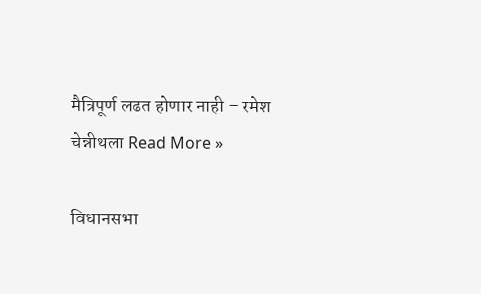मैत्रिपूर्ण लढत होणार नाही – रमेश चेन्नीथला Read More »

विधानसभा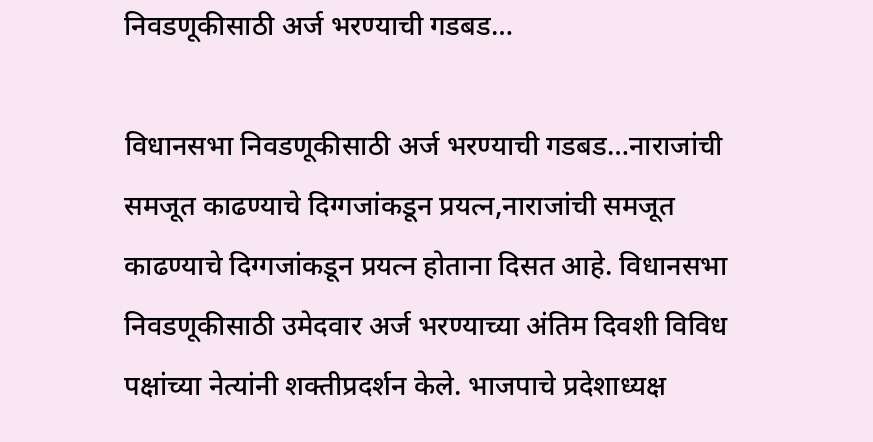निवडणूकीसाठी अर्ज भरण्याची गडबड…

विधानसभा निवडणूकीसाठी अर्ज भरण्याची गडबड…नाराजांची समजूत काढण्याचे दिग्गजांकडून प्रयत्न,नाराजांची समजूत काढण्याचे दिग्गजांकडून प्रयत्न होताना दिसत आहे. विधानसभा निवडणूकीसाठी उमेदवार अर्ज भरण्याच्या अंतिम दिवशी विविध पक्षांच्या नेत्यांनी शक्तीप्रदर्शन केले. भाजपाचे प्रदेशाध्यक्ष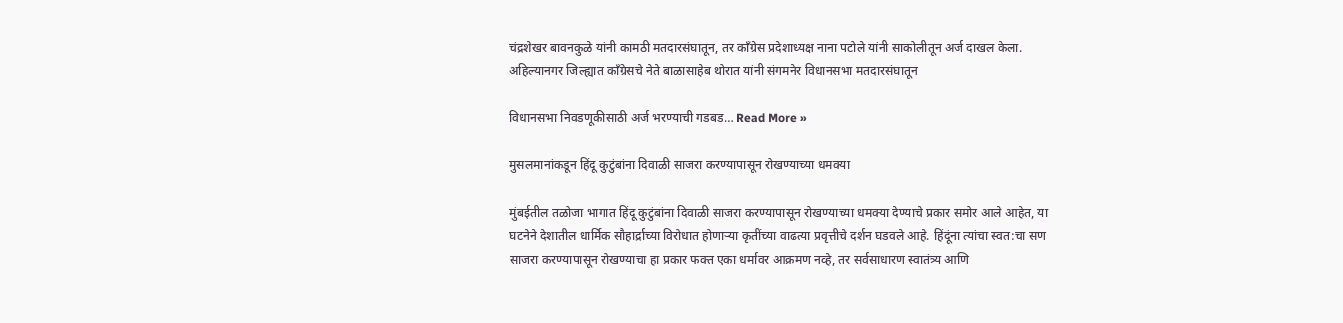चंद्रशेखर बावनकुळे यांनी कामठी मतदारसंघातून, तर काँग्रेस प्रदेशाध्यक्ष नाना पटोले यांनी साकोलीतून अर्ज दाखल केला. अहिल्यानगर जिल्ह्यात काँग्रेसचे नेते बाळासाहेब थोरात यांनी संगमनेर विधानसभा मतदारसंघातून

विधानसभा निवडणूकीसाठी अर्ज भरण्याची गडबड… Read More »

मुसलमानांकडून हिंदू कुटुंबांना दिवाळी साजरा करण्यापासून रोखण्याच्या धमक्या

मुंबईतील तळोजा भागात हिंदू कुटुंबांना दिवाळी साजरा करण्यापासून रोखण्याच्या धमक्या देण्याचे प्रकार समोर आले आहेत, या घटनेने देशातील धार्मिक सौहार्द्राच्या विरोधात होणाऱ्या कृतींच्या वाढत्या प्रवृत्तीचे दर्शन घडवले आहे. हिंदूंना त्यांचा स्वत:चा सण साजरा करण्यापासून रोखण्याचा हा प्रकार फक्त एका धर्मावर आक्रमण नव्हे, तर सर्वसाधारण स्वातंत्र्य आणि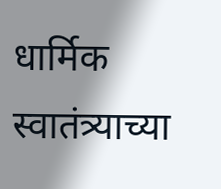धार्मिक स्वातंत्र्याच्या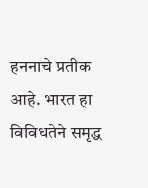हननाचे प्रतीक आहे. भारत हा विविधतेने समृद्ध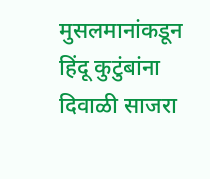मुसलमानांकडून हिंदू कुटुंबांना दिवाळी साजरा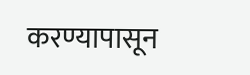करण्यापासून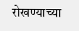रोखण्याच्या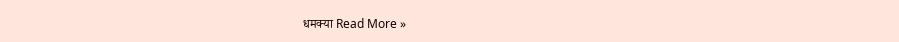धमक्या Read More »